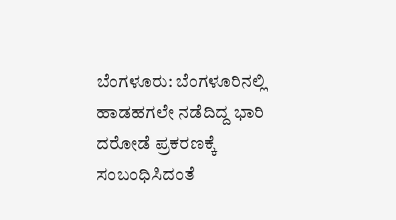ಬೆಂಗಳೂರು: ಬೆಂಗಳೂರಿನಲ್ಲಿ ಹಾಡಹಗಲೇ ನಡೆದಿದ್ದ ಭಾರಿ ದರೋಡೆ ಪ್ರಕರಣಕ್ಕೆ ಸಂಬಂಧಿಸಿದಂತೆ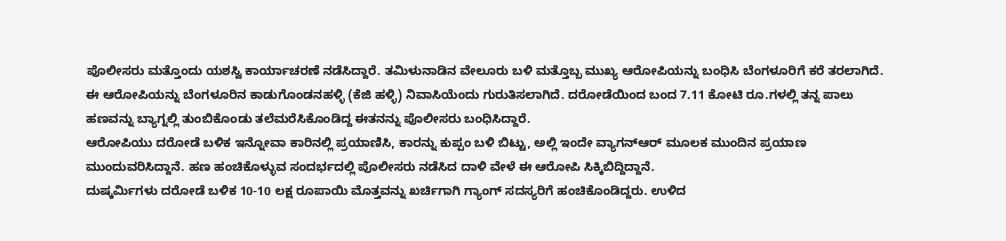ಪೊಲೀಸರು ಮತ್ತೊಂದು ಯಶಸ್ವಿ ಕಾರ್ಯಾಚರಣೆ ನಡೆಸಿದ್ದಾರೆ. ತಮಿಳುನಾಡಿನ ವೇಲೂರು ಬಳಿ ಮತ್ತೊಬ್ಬ ಮುಖ್ಯ ಆರೋಪಿಯನ್ನು ಬಂಧಿಸಿ ಬೆಂಗಳೂರಿಗೆ ಕರೆ ತರಲಾಗಿದೆ.
ಈ ಆರೋಪಿಯನ್ನು ಬೆಂಗಳೂರಿನ ಕಾಡುಗೊಂಡನಹಳ್ಳಿ (ಕೆಜಿ ಹಳ್ಳಿ) ನಿವಾಸಿಯೆಂದು ಗುರುತಿಸಲಾಗಿದೆ. ದರೋಡೆಯಿಂದ ಬಂದ 7.11 ಕೋಟಿ ರೂ.ಗಳಲ್ಲಿ ತನ್ನ ಪಾಲು ಹಣವನ್ನು ಬ್ಯಾಗ್ನಲ್ಲಿ ತುಂಬಿಕೊಂಡು ತಲೆಮರೆಸಿಕೊಂಡಿದ್ದ ಈತನನ್ನು ಪೊಲೀಸರು ಬಂಧಿಸಿದ್ದಾರೆ.
ಆರೋಪಿಯು ದರೋಡೆ ಬಳಿಕ ಇನ್ನೋವಾ ಕಾರಿನಲ್ಲಿ ಪ್ರಯಾಣಿಸಿ, ಕಾರನ್ನು ಕುಪ್ಪಂ ಬಳಿ ಬಿಟ್ಟು, ಅಲ್ಲಿ ಇಂದೇ ವ್ಯಾಗನ್ಆರ್ ಮೂಲಕ ಮುಂದಿನ ಪ್ರಯಾಣ ಮುಂದುವರಿಸಿದ್ದಾನೆ. ಹಣ ಹಂಚಿಕೊಳ್ಳುವ ಸಂದರ್ಭದಲ್ಲಿ ಪೊಲೀಸರು ನಡೆಸಿದ ದಾಳಿ ವೇಳೆ ಈ ಆರೋಪಿ ಸಿಕ್ಕಿಬಿದ್ದಿದ್ದಾನೆ.
ದುಷ್ಕರ್ಮಿಗಳು ದರೋಡೆ ಬಳಿಕ 10-10 ಲಕ್ಷ ರೂಪಾಯಿ ಮೊತ್ತವನ್ನು ಖರ್ಚಿಗಾಗಿ ಗ್ಯಾಂಗ್ ಸದಸ್ಯರಿಗೆ ಹಂಚಿಕೊಂಡಿದ್ದರು. ಉಳಿದ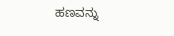ಹಣವನ್ನು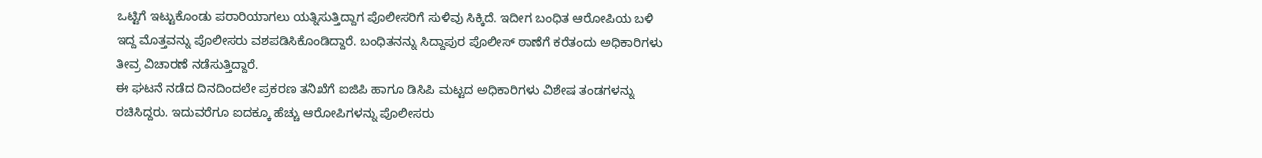ಒಟ್ಟಿಗೆ ಇಟ್ಟುಕೊಂಡು ಪರಾರಿಯಾಗಲು ಯತ್ನಿಸುತ್ತಿದ್ದಾಗ ಪೊಲೀಸರಿಗೆ ಸುಳಿವು ಸಿಕ್ಕಿದೆ. ಇದೀಗ ಬಂಧಿತ ಆರೋಪಿಯ ಬಳಿ ಇದ್ದ ಮೊತ್ತವನ್ನು ಪೊಲೀಸರು ವಶಪಡಿಸಿಕೊಂಡಿದ್ದಾರೆ. ಬಂಧಿತನನ್ನು ಸಿದ್ದಾಪುರ ಪೊಲೀಸ್ ಠಾಣೆಗೆ ಕರೆತಂದು ಅಧಿಕಾರಿಗಳು ತೀವ್ರ ವಿಚಾರಣೆ ನಡೆಸುತ್ತಿದ್ದಾರೆ.
ಈ ಘಟನೆ ನಡೆದ ದಿನದಿಂದಲೇ ಪ್ರಕರಣ ತನಿಖೆಗೆ ಐಜಿಪಿ ಹಾಗೂ ಡಿಸಿಪಿ ಮಟ್ಟದ ಅಧಿಕಾರಿಗಳು ವಿಶೇಷ ತಂಡಗಳನ್ನು ರಚಿಸಿದ್ದರು. ಇದುವರೆಗೂ ಐದಕ್ಕೂ ಹೆಚ್ಚು ಆರೋಪಿಗಳನ್ನು ಪೊಲೀಸರು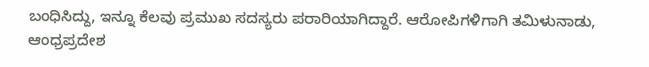ಬಂಧಿಸಿದ್ದು, ಇನ್ನೂ ಕೆಲವು ಪ್ರಮುಖ ಸದಸ್ಯರು ಪರಾರಿಯಾಗಿದ್ದಾರೆ. ಆರೋಪಿಗಳಿಗಾಗಿ ತಮಿಳುನಾಡು, ಆಂಧ್ರಪ್ರದೇಶ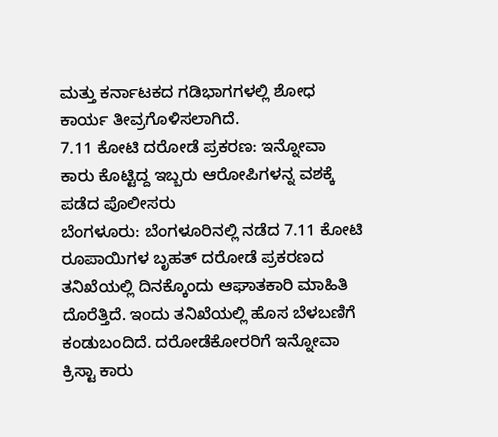ಮತ್ತು ಕರ್ನಾಟಕದ ಗಡಿಭಾಗಗಳಲ್ಲಿ ಶೋಧ ಕಾರ್ಯ ತೀವ್ರಗೊಳಿಸಲಾಗಿದೆ.
7.11 ಕೋಟಿ ದರೋಡೆ ಪ್ರಕರಣ: ಇನ್ನೋವಾ ಕಾರು ಕೊಟ್ಟಿದ್ದ ಇಬ್ಬರು ಆರೋಪಿಗಳನ್ನ ವಶಕ್ಕೆ ಪಡೆದ ಪೊಲೀಸರು
ಬೆಂಗಳೂರು: ಬೆಂಗಳೂರಿನಲ್ಲಿ ನಡೆದ 7.11 ಕೋಟಿ ರೂಪಾಯಿಗಳ ಬೃಹತ್ ದರೋಡೆ ಪ್ರಕರಣದ ತನಿಖೆಯಲ್ಲಿ ದಿನಕ್ಕೊಂದು ಆಘಾತಕಾರಿ ಮಾಹಿತಿ ದೊರೆತ್ತಿದೆ. ಇಂದು ತನಿಖೆಯಲ್ಲಿ ಹೊಸ ಬೆಳಬಣಿಗೆ ಕಂಡುಬಂದಿದೆ. ದರೋಡೆಕೋರರಿಗೆ ಇನ್ನೋವಾ ಕ್ರಿಸ್ಟಾ ಕಾರು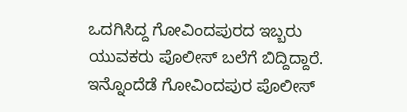ಒದಗಿಸಿದ್ದ ಗೋವಿಂದಪುರದ ಇಬ್ಬರು ಯುವಕರು ಪೊಲೀಸ್ ಬಲೆಗೆ ಬಿದ್ದಿದ್ದಾರೆ. ಇನ್ನೊಂದೆಡೆ ಗೋವಿಂದಪುರ ಪೊಲೀಸ್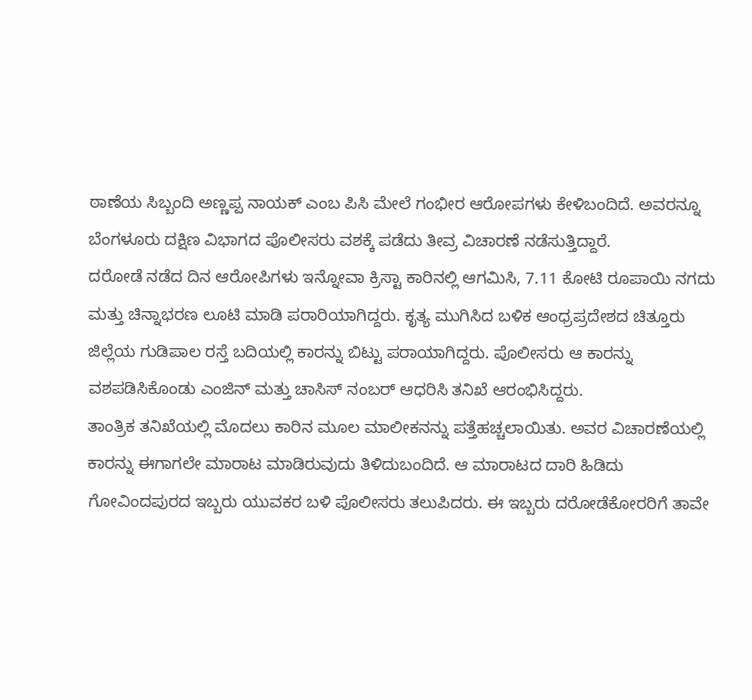ಠಾಣೆಯ ಸಿಬ್ಬಂದಿ ಅಣ್ಣಪ್ಪ ನಾಯಕ್ ಎಂಬ ಪಿಸಿ ಮೇಲೆ ಗಂಭೀರ ಆರೋಪಗಳು ಕೇಳಿಬಂದಿದೆ. ಅವರನ್ನೂ ಬೆಂಗಳೂರು ದಕ್ಷಿಣ ವಿಭಾಗದ ಪೊಲೀಸರು ವಶಕ್ಕೆ ಪಡೆದು ತೀವ್ರ ವಿಚಾರಣೆ ನಡೆಸುತ್ತಿದ್ದಾರೆ.
ದರೋಡೆ ನಡೆದ ದಿನ ಆರೋಪಿಗಳು ಇನ್ನೋವಾ ಕ್ರಿಸ್ಟಾ ಕಾರಿನಲ್ಲಿ ಆಗಮಿಸಿ, 7.11 ಕೋಟಿ ರೂಪಾಯಿ ನಗದು ಮತ್ತು ಚಿನ್ನಾಭರಣ ಲೂಟಿ ಮಾಡಿ ಪರಾರಿಯಾಗಿದ್ದರು. ಕೃತ್ಯ ಮುಗಿಸಿದ ಬಳಿಕ ಆಂಧ್ರಪ್ರದೇಶದ ಚಿತ್ತೂರು ಜಿಲ್ಲೆಯ ಗುಡಿಪಾಲ ರಸ್ತೆ ಬದಿಯಲ್ಲಿ ಕಾರನ್ನು ಬಿಟ್ಟು ಪರಾಯಾಗಿದ್ದರು. ಪೊಲೀಸರು ಆ ಕಾರನ್ನು ವಶಪಡಿಸಿಕೊಂಡು ಎಂಜಿನ್ ಮತ್ತು ಚಾಸಿಸ್ ನಂಬರ್ ಆಧರಿಸಿ ತನಿಖೆ ಆರಂಭಿಸಿದ್ದರು.
ತಾಂತ್ರಿಕ ತನಿಖೆಯಲ್ಲಿ ಮೊದಲು ಕಾರಿನ ಮೂಲ ಮಾಲೀಕನನ್ನು ಪತ್ತೆಹಚ್ಚಲಾಯಿತು. ಅವರ ವಿಚಾರಣೆಯಲ್ಲಿ ಕಾರನ್ನು ಈಗಾಗಲೇ ಮಾರಾಟ ಮಾಡಿರುವುದು ತಿಳಿದುಬಂದಿದೆ. ಆ ಮಾರಾಟದ ದಾರಿ ಹಿಡಿದು ಗೋವಿಂದಪುರದ ಇಬ್ಬರು ಯುವಕರ ಬಳಿ ಪೊಲೀಸರು ತಲುಪಿದರು. ಈ ಇಬ್ಬರು ದರೋಡೆಕೋರರಿಗೆ ತಾವೇ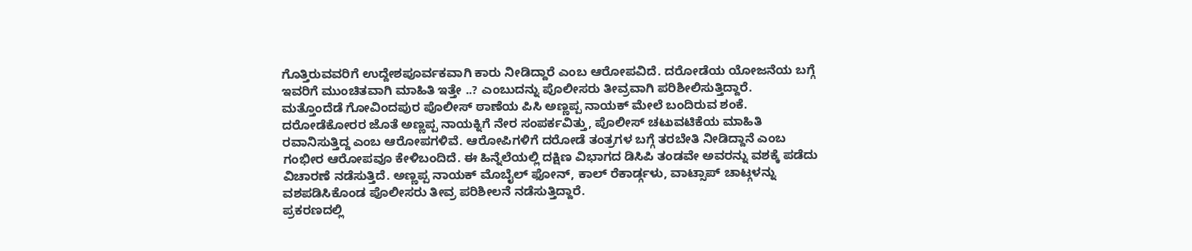ಗೊತ್ತಿರುವವರಿಗೆ ಉದ್ದೇಶಪೂರ್ವಕವಾಗಿ ಕಾರು ನೀಡಿದ್ದಾರೆ ಎಂಬ ಆರೋಪವಿದೆ. ದರೋಡೆಯ ಯೋಜನೆಯ ಬಗ್ಗೆ ಇವರಿಗೆ ಮುಂಚಿತವಾಗಿ ಮಾಹಿತಿ ಇತ್ತೇ ..? ಎಂಬುದನ್ನು ಪೊಲೀಸರು ತೀವ್ರವಾಗಿ ಪರಿಶೀಲಿಸುತ್ತಿದ್ದಾರೆ.
ಮತ್ತೊಂದೆಡೆ ಗೋವಿಂದಪುರ ಪೊಲೀಸ್ ಠಾಣೆಯ ಪಿಸಿ ಅಣ್ಣಪ್ಪ ನಾಯಕ್ ಮೇಲೆ ಬಂದಿರುವ ಶಂಕೆ. ದರೋಡೆಕೋರರ ಜೊತೆ ಅಣ್ಣಪ್ಪ ನಾಯಕ್ನಿಗೆ ನೇರ ಸಂಪರ್ಕವಿತ್ತು, ಪೊಲೀಸ್ ಚಟುವಟಿಕೆಯ ಮಾಹಿತಿ ರವಾನಿಸುತ್ತಿದ್ದ ಎಂಬ ಆರೋಪಗಳಿವೆ. ಆರೋಪಿಗಳಿಗೆ ದರೋಡೆ ತಂತ್ರಗಳ ಬಗ್ಗೆ ತರಬೇತಿ ನೀಡಿದ್ದಾನೆ ಎಂಬ ಗಂಭೀರ ಆರೋಪವೂ ಕೇಳಿಬಂದಿದೆ. ಈ ಹಿನ್ನೆಲೆಯಲ್ಲಿ ದಕ್ಷಿಣ ವಿಭಾಗದ ಡಿಸಿಪಿ ತಂಡವೇ ಅವರನ್ನು ವಶಕ್ಕೆ ಪಡೆದು ವಿಚಾರಣೆ ನಡೆಸುತ್ತಿದೆ. ಅಣ್ಣಪ್ಪ ನಾಯಕ್ ಮೊಬೈಲ್ ಫೋನ್, ಕಾಲ್ ರೆಕಾರ್ಡ್ಗಳು, ವಾಟ್ಸಾಪ್ ಚಾಟ್ಗಳನ್ನು ವಶಪಡಿಸಿಕೊಂಡ ಪೊಲೀಸರು ತೀವ್ರ ಪರಿಶೀಲನೆ ನಡೆಸುತ್ತಿದ್ದಾರೆ.
ಪ್ರಕರಣದಲ್ಲಿ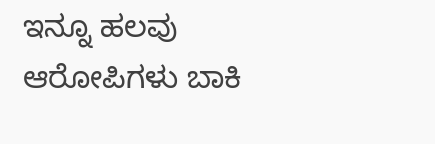ಇನ್ನೂ ಹಲವು ಆರೋಪಿಗಳು ಬಾಕಿ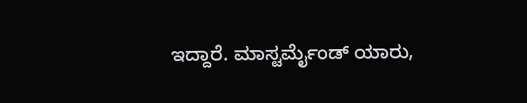ಇದ್ದಾರೆ. ಮಾಸ್ಟರ್ಮೈಂಡ್ ಯಾರು,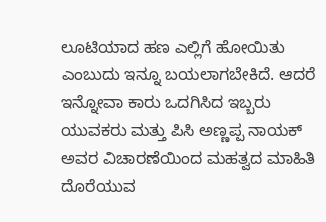ಲೂಟಿಯಾದ ಹಣ ಎಲ್ಲಿಗೆ ಹೋಯಿತು ಎಂಬುದು ಇನ್ನೂ ಬಯಲಾಗಬೇಕಿದೆ. ಆದರೆ ಇನ್ನೋವಾ ಕಾರು ಒದಗಿಸಿದ ಇಬ್ಬರು ಯುವಕರು ಮತ್ತು ಪಿಸಿ ಅಣ್ಣಪ್ಪ ನಾಯಕ್ ಅವರ ವಿಚಾರಣೆಯಿಂದ ಮಹತ್ವದ ಮಾಹಿತಿ ದೊರೆಯುವ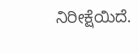ನಿರೀಕ್ಷೆಯಿದೆ.